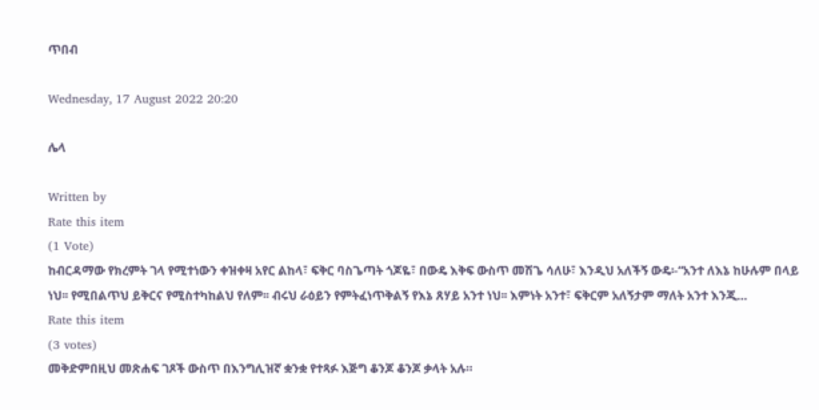ጥበብ

Wednesday, 17 August 2022 20:20

ሌላ

Written by
Rate this item
(1 Vote)
ከብርዳማው የክረምት ገላ የሚተነውን ቀዝቀዛ አየር ልከላ፣ ፍቅር ባስጌጣት ጎጆዬ፣ በውዴ እቅፍ ውስጥ መሽጌ ሳለሁ፣ እንዲህ አለችኝ ውዴ፡-“አንተ ለእኔ ከሁሉም በላይ ነህ፡፡ የሚበልጥህ ይቅርና የሚስተካከልህ የለም፡፡ ብሩህ ራዕይን የምትፈነጥቅልኝ የእኔ ጸሃይ አንተ ነህ፡፡ እምነት አንተ፣ ፍቅርም አለኝታም ማለት አንተ እንጂ…
Rate this item
(3 votes)
መቅድምበዚህ መጽሐፍ ገጾች ውስጥ በእንግሊዝኛ ቋንቋ የተጻፉ እጅግ ቆንጆ ቆንጆ ቃላት አሉ።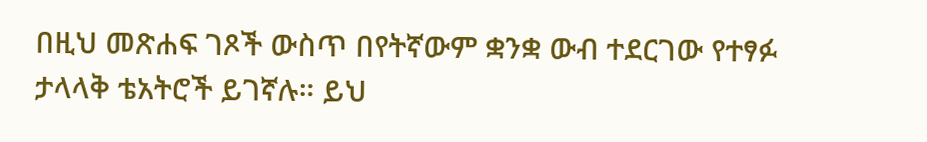በዚህ መጽሐፍ ገጾች ውስጥ በየትኛውም ቋንቋ ውብ ተደርገው የተፃፉ ታላላቅ ቴአትሮች ይገኛሉ። ይህ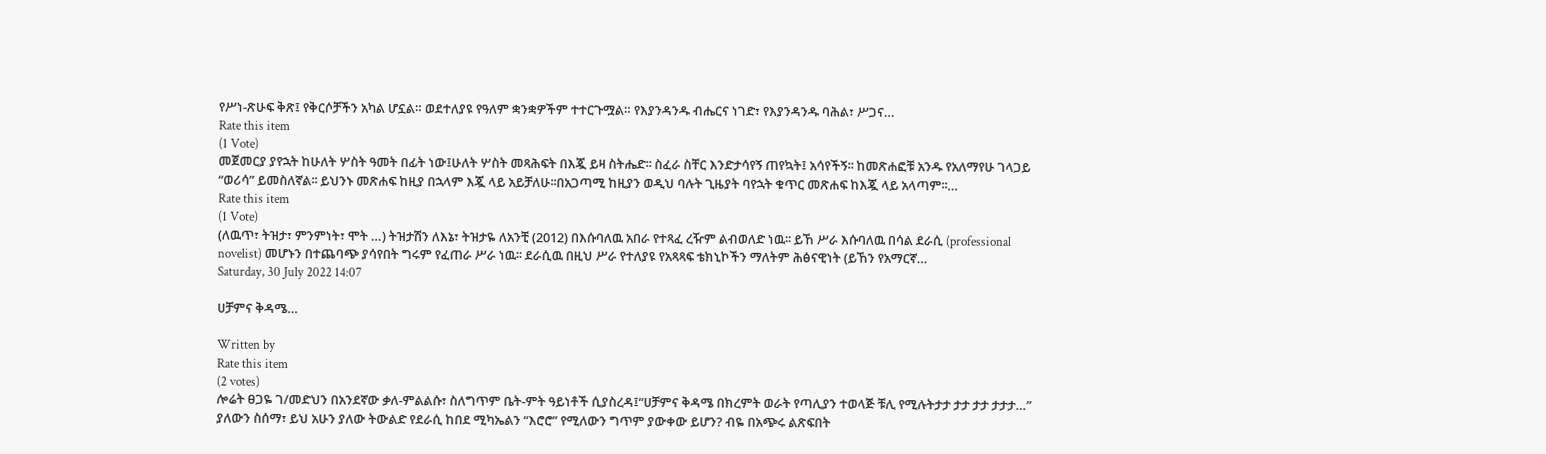የሥነ-ጽሁፍ ቅጽ፤ የቅርሶቻችን አካል ሆኗል። ወደተለያዩ የዓለም ቋንቋዎችም ተተርጉሟል። የእያንዳንዱ ብሔርና ነገድ፣ የእያንዳንዱ ባሕል፣ ሥጋና…
Rate this item
(1 Vote)
መጀመርያ ያየኋት ከሁለት ሦስት ዓመት በፊት ነው፤ሁለት ሦስት መጻሕፍት በእጇ ይዛ ስትሔድ፡፡ ስፈራ ስቸር እንድታሳየኝ ጠየኳት፤ አሳየችኝ፡፡ ከመጽሐፎቹ አንዱ የአለማየሁ ገላጋይ “ወሪሳ” ይመስለኛል፡፡ ይህንኑ መጽሐፍ ከዚያ በኋላም እጇ ላይ አይቻለሁ፡፡በአጋጣሚ ከዚያን ወዲህ ባሉት ጊዜያት ባየኋት ቁጥር መጽሐፍ ከእጇ ላይ አላጣም፡፡…
Rate this item
(1 Vote)
(ለዉጥ፣ ትዝታ፣ ምንምነት፣ ሞት …) ትዝታሽን ለእኔ፣ ትዝታዬ ለአንቺ (2012) በእሱባለዉ አበራ የተጻፈ ረዥም ልብወለድ ነዉ፡፡ ይኸ ሥራ እሱባለዉ በሳል ደራሲ (professional novelist) መሆኑን በተጨባጭ ያሳየበት ግሩም የፈጠራ ሥራ ነዉ፡፡ ደራሲዉ በዚህ ሥራ የተለያዩ የአጻጻፍ ቴክኒኮችን ማለትም ሕፅናዊነት (ይኸን የአማርኛ…
Saturday, 30 July 2022 14:07

ሀቻምና ቅዳሜ…

Written by
Rate this item
(2 votes)
ሎሬት ፀጋዬ ገ/መድህን በአንደኛው ቃለ-ምልልሱ፣ ስለግጥም ቤት-ምት ዓይነቶች ሲያስረዳ፤“ሀቻምና ቅዳሜ በክረምት ወራት የጣሊያን ተወላጅ ቹሊ የሚሉትታታ ታታ ታታ ታታታ…” ያለውን ስሰማ፣ ይህ አሁን ያለው ትውልድ የደራሲ ከበደ ሚካኤልን “እሮሮ” የሚለውን ግጥም ያውቀው ይሆን? ብዬ በአጭሩ ልጽፍበት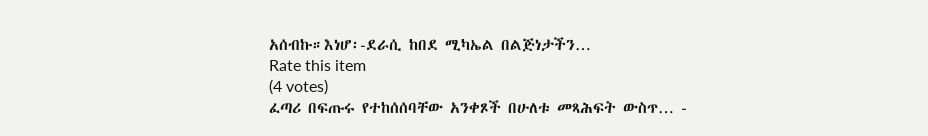አሰብኩ።እነሆ፡-ደራሲ ከበደ ሚካኤል በልጅነታችን…
Rate this item
(4 votes)
ፈጣሪ በፍጡሩ የተከሰሰባቸው አንቀጾች በሁለቱ መጻሕፍት ውስጥ… -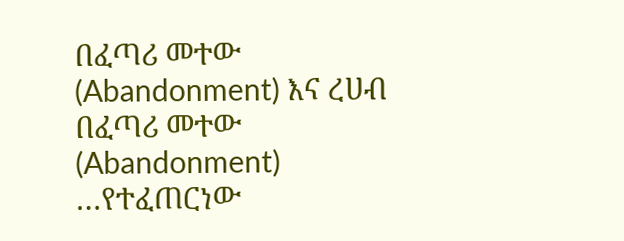በፈጣሪ መተው (Abandonment) እና ረሀብ በፈጣሪ መተው (Abandonment) …የተፈጠርነው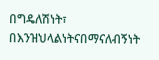በግዴለሽነት፣ በእንዝህላልነትናበማናለብኝነት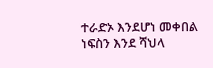ተራድኦ እንደሆነ መቀበል ነፍስን እንደ ሻህላ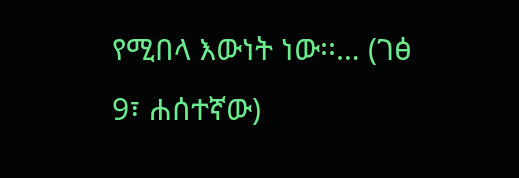የሚበላ እውነት ነው፡፡… (ገፅ 9፣ ሐሰተኛው)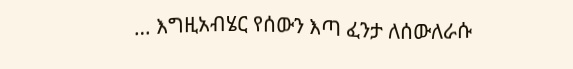… እግዚአብሄር የሰውን እጣ ፈንታ ለሰውለራሱ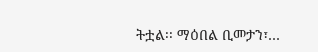ትቷል፡፡ ማዕበል ቢመታን፣…